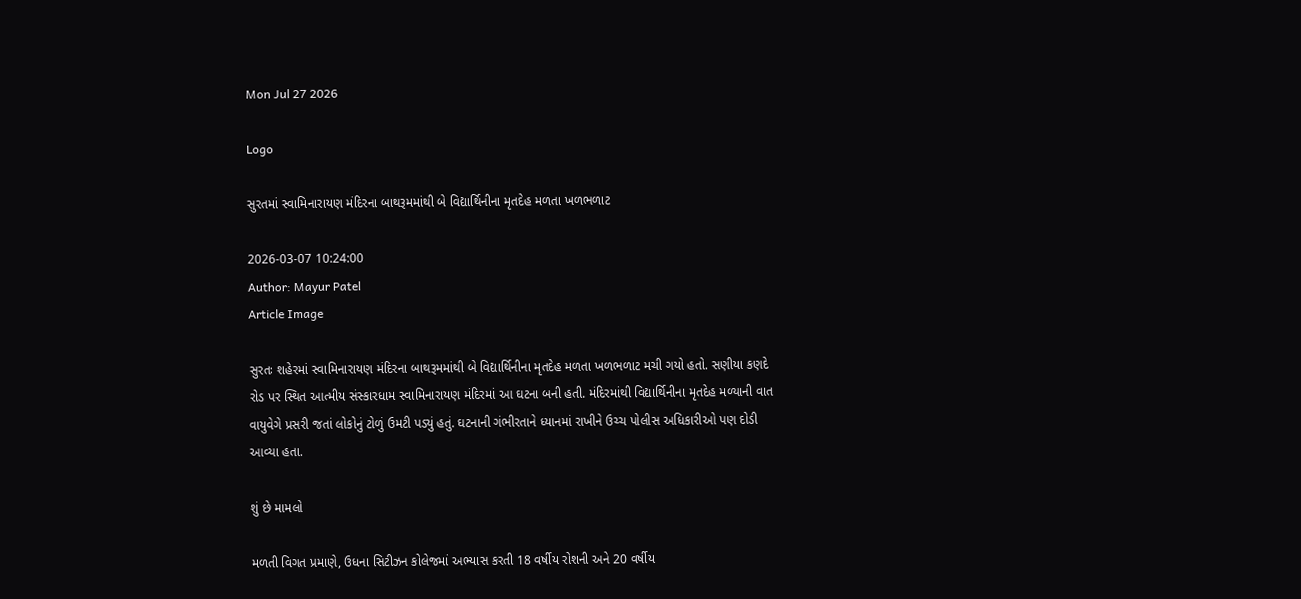Mon Jul 27 2026

Logo

સુરતમાં સ્વામિનારાયણ મંદિરના બાથરૂમમાંથી બે વિદ્યાર્થિનીના મૃતદેહ મળતા ખળભળાટ

2026-03-07 10:24:00
Author: Mayur Patel
Article Image

સુરતઃ શહેરમાં સ્વામિનારાયણ મંદિરના બાથરૂમમાંથી બે વિદ્યાર્થિનીના મૃતદેહ મળતા ખળભળાટ મચી ગયો હતો. સણીયા કણદે રોડ પર સ્થિત આત્મીય સંસ્કારધામ સ્વામિનારાયણ મંદિરમાં આ ઘટના બની હતી. મંદિરમાંથી વિદ્યાર્થિનીના મૃતદેહ મળ્યાની વાત વાયુવેગે પ્રસરી જતાં લોકોનું ટોળું ઉમટી પડ્યું હતું. ઘટનાની ગંભીરતાને ધ્યાનમાં રાખીને ઉચ્ચ પોલીસ અધિકારીઓ પણ દોડી આવ્યા હતા.

શું છે મામલો

મળતી વિગત પ્રમાણે, ઉધના સિટીઝન કોલેજમાં અભ્યાસ કરતી 18 વર્ષીય રોશની અને 20 વર્ષીય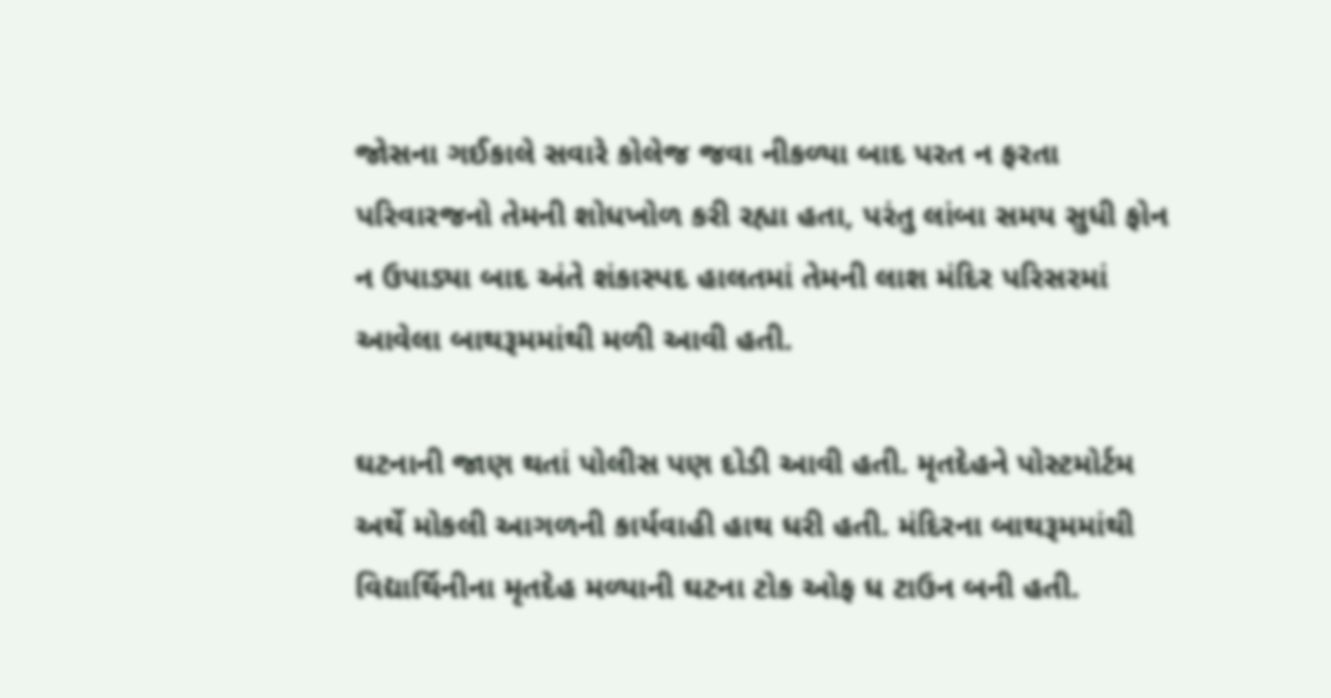જોસના ગઈકાલે સવારે કોલેજ જવા નીકળ્યા બાદ પરત ન ફરતા પરિવારજનો તેમની શોધખોળ કરી રહ્યા હતા, પરંતુ લાંબા સમય સુધી ફોન ન ઉપાડ્યા બાદ અંતે શંકાસ્પદ હાલતમાં તેમની લાશ મંદિર પરિસરમાં આવેલા બાથરૂમમાંથી મળી આવી હતી.

ઘટનાની જાણ થતાં પોલીસ પણ દોડી આવી હતી. મૃતદેહને પોસ્ટમોર્ટમ અર્થે મોકલી આગળની કાર્યવાહી હાથ ધરી હતી. મંદિરના બાથરૂમમાંથી વિદ્યાર્થિનીના મૃતદેહ મળ્યાની ઘટના ટોક ઓફ ધ ટાઉન બની હતી.